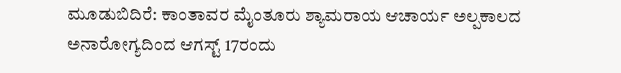ಮೂಡುಬಿದಿರೆ: ಕಾಂತಾವರ ಮೈಂತೂರು ಶ್ಯಾಮರಾಯ ಆಚಾರ್ಯ ಅಲ್ಪಕಾಲದ ಅನಾರೋಗ್ಯದಿಂದ ಆಗಸ್ಟ್ 17ರಂದು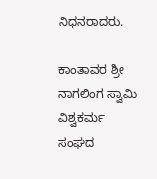ನಿಧನರಾದರು.

ಕಾಂತಾವರ ಶ್ರೀ ನಾಗಲಿಂಗ ಸ್ವಾಮಿ ವಿಶ್ವಕರ್ಮ ಸಂಘದ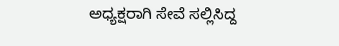ಅಧ್ಯಕ್ಷರಾಗಿ ಸೇವೆ ಸಲ್ಲಿಸಿದ್ದ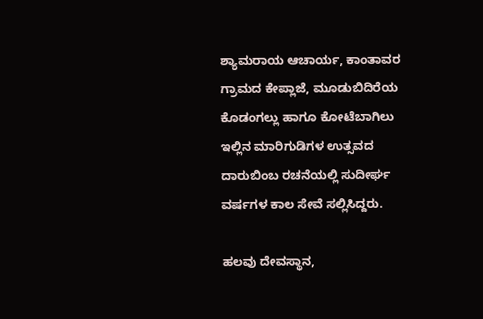ಶ್ಯಾಮರಾಯ ಆಚಾರ್ಯ, ಕಾಂತಾವರ ಗ್ರಾಮದ ಕೇಪ್ಲಾಜೆ, ಮೂಡುಬಿದಿರೆಯ ಕೊಡಂಗಲ್ಲು ಹಾಗೂ ಕೋಟೆಬಾಗಿಲು ಇಲ್ಲಿನ ಮಾರಿಗುಡಿಗಳ ಉತ್ಸವದ ದಾರುಬಿಂಬ ರಚನೆಯಲ್ಲಿ ಸುದೀರ್ಘ ವರ್ಷಗಳ ಕಾಲ ಸೇವೆ ಸಲ್ಲಿಸಿದ್ದರು.

ಹಲವು ದೇವಸ್ಥಾನ,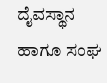ದೈವಸ್ಥಾನ ಹಾಗೂ ಸಂಘ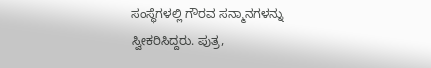ಸಂಸ್ಥೆಗಳಲ್ಲಿ ಗೌರವ ಸನ್ಮಾನಗಳನ್ನು ಸ್ವೀಕರಿಸಿದ್ದರು. ಪುತ್ರ,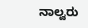ನಾಲ್ವರು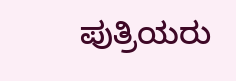ಪುತ್ರಿಯರು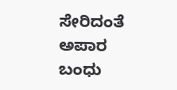ಸೇರಿದಂತೆ ಅಪಾರ ಬಂಧು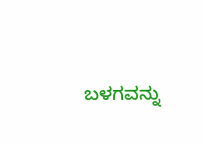ಬಳಗವನ್ನು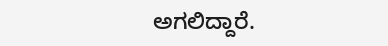ಅಗಲಿದ್ದಾರೆ.